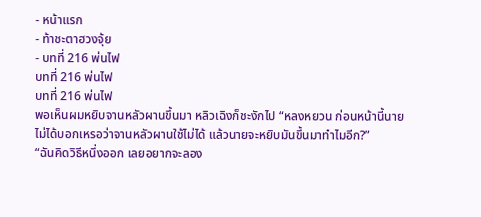- หน้าแรก
- ท้าชะตาฮวงจุ้ย
- บทที่ 216 พ่นไฟ
บทที่ 216 พ่นไฟ
บทที่ 216 พ่นไฟ
พอเห็นผมหยิบจานหลัวผานขึ้นมา หลิวเฉิงก็ชะงักไป “หลงหยวน ก่อนหน้านี้นายไม่ได้บอกเหรอว่าจานหลัวผานใช้ไม่ได้ แล้วนายจะหยิบมันขึ้นมาทำไมอีก?”
“ฉันคิดวิธีหนึ่งออก เลยอยากจะลอง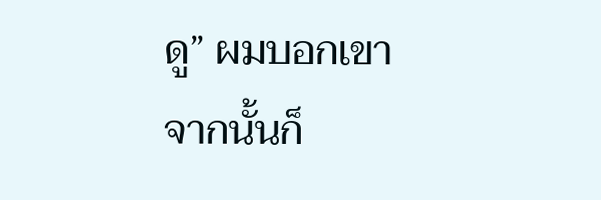ดู” ผมบอกเขา
จากนั้นก็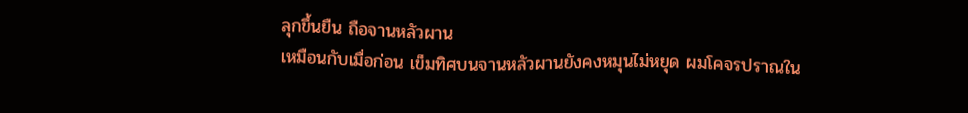ลุกขึ้นยืน ถือจานหลัวผาน
เหมือนกับเมื่อก่อน เข็มทิศบนจานหลัวผานยังคงหมุนไม่หยุด ผมโคจรปราณใน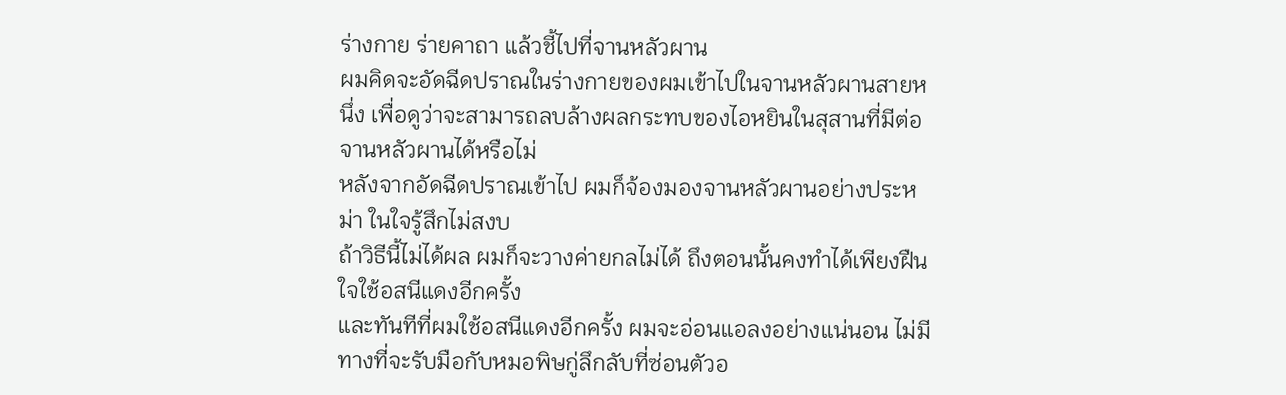ร่างกาย ร่ายคาถา แล้วชี้ไปที่จานหลัวผาน
ผมคิดจะอัดฉีดปราณในร่างกายของผมเข้าไปในจานหลัวผานสายหนึ่ง เพื่อดูว่าจะสามารถลบล้างผลกระทบของไอหยินในสุสานที่มีต่อจานหลัวผานได้หรือไม่
หลังจากอัดฉีดปราณเข้าไป ผมก็จ้องมองจานหลัวผานอย่างประหม่า ในใจรู้สึกไม่สงบ
ถ้าวิธีนี้ไม่ได้ผล ผมก็จะวางค่ายกลไม่ได้ ถึงตอนนั้นคงทำได้เพียงฝืนใจใช้อสนีแดงอีกครั้ง
และทันทีที่ผมใช้อสนีแดงอีกครั้ง ผมจะอ่อนแอลงอย่างแน่นอน ไม่มีทางที่จะรับมือกับหมอพิษกู่ลึกลับที่ซ่อนตัวอ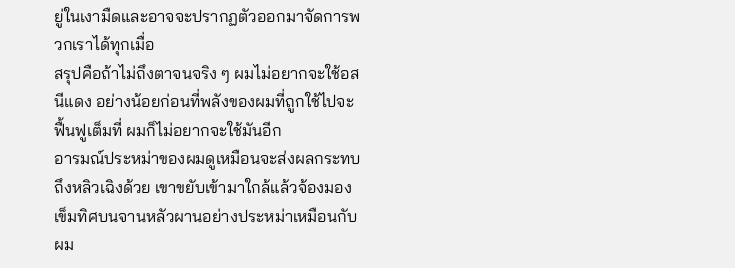ยู่ในเงามืดและอาจจะปรากฏตัวออกมาจัดการพวกเราได้ทุกเมื่อ
สรุปคือถ้าไม่ถึงตาจนจริง ๆ ผมไม่อยากจะใช้อสนีแดง อย่างน้อยก่อนที่พลังของผมที่ถูกใช้ไปจะฟื้นฟูเต็มที่ ผมก็ไม่อยากจะใช้มันอีก
อารมณ์ประหม่าของผมดูเหมือนจะส่งผลกระทบถึงหลิวเฉิงด้วย เขาขยับเข้ามาใกล้แล้วจ้องมองเข็มทิศบนจานหลัวผานอย่างประหม่าเหมือนกับผม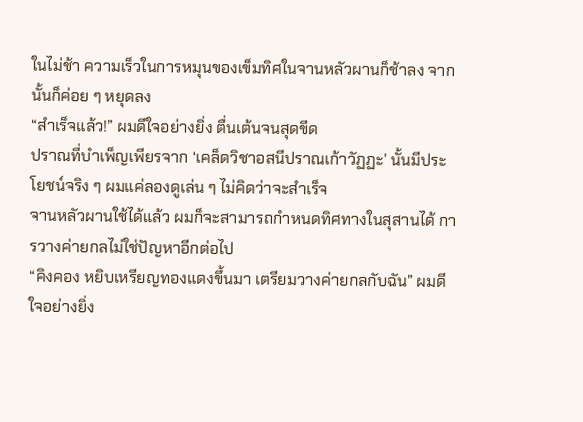ในไม่ช้า ความเร็วในการหมุนของเข็มทิศในจานหลัวผานก็ช้าลง จากนั้นก็ค่อย ๆ หยุดลง
“สำเร็จแล้ว!” ผมดีใจอย่างยิ่ง ตื่นเต้นจนสุดขีด
ปราณที่บำเพ็ญเพียรจาก ‘เคล็ดวิชาอสนีปราณเก้าวัฏฏะ’ นั้นมีประโยชน์จริง ๆ ผมแค่ลองดูเล่น ๆ ไม่คิดว่าจะสำเร็จ
จานหลัวผานใช้ได้แล้ว ผมก็จะสามารถกำหนดทิศทางในสุสานได้ การวางค่ายกลไม่ใช่ปัญหาอีกต่อไป
“คิงคอง หยิบเหรียญทองแดงขึ้นมา เตรียมวางค่ายกลกับฉัน” ผมดีใจอย่างยิ่ง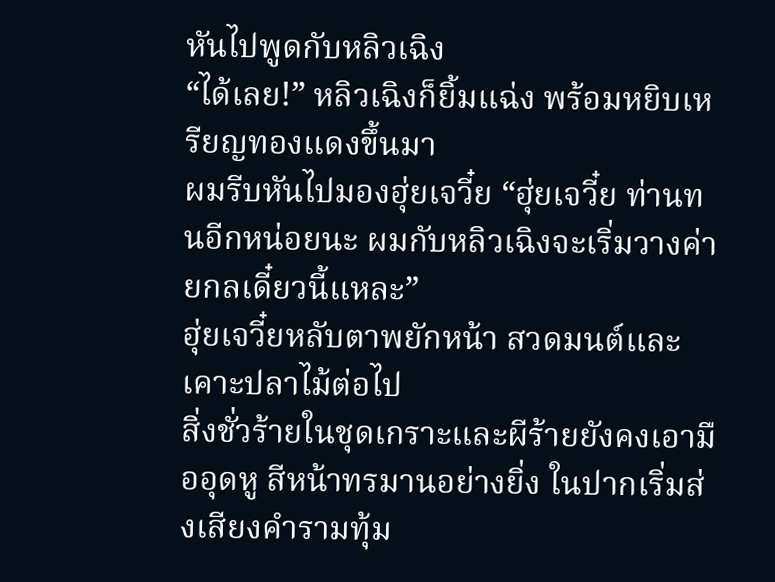หันไปพูดกับหลิวเฉิง
“ได้เลย!” หลิวเฉิงก็ยิ้มแฉ่ง พร้อมหยิบเหรียญทองแดงขึ้นมา
ผมรีบหันไปมองฮุ่ยเจวี๋ย “ฮุ่ยเจวี๋ย ท่านทนอีกหน่อยนะ ผมกับหลิวเฉิงจะเริ่มวางค่ายกลเดี๋ยวนี้แหละ”
ฮุ่ยเจวี๋ยหลับตาพยักหน้า สวดมนต์และเคาะปลาไม้ต่อไป
สิ่งชั่วร้ายในชุดเกราะและผีร้ายยังคงเอามืออุดหู สีหน้าทรมานอย่างยิ่ง ในปากเริ่มส่งเสียงคำรามทุ้ม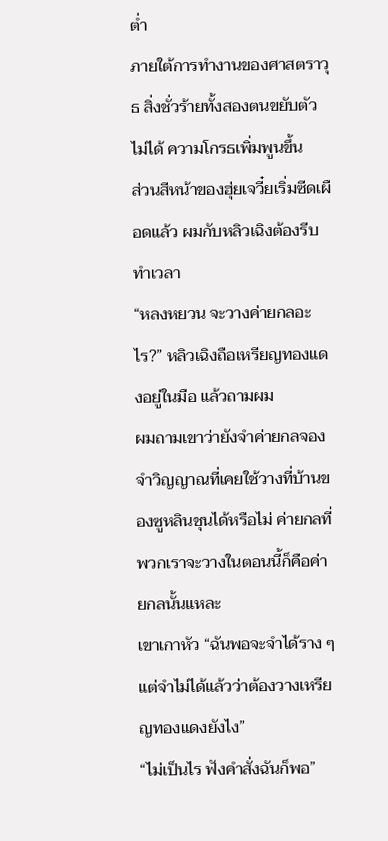ต่ำ
ภายใต้การทำงานของศาสตราวุธ สิ่งชั่วร้ายทั้งสองตนขยับตัวไม่ได้ ความโกรธเพิ่มพูนขึ้น
ส่วนสีหน้าของฮุ่ยเจวี๋ยเริ่มซีดเผือดแล้ว ผมกับหลิวเฉิงต้องรีบทำเวลา
“หลงหยวน จะวางค่ายกลอะไร?” หลิวเฉิงถือเหรียญทองแดงอยู่ในมือ แล้วถามผม
ผมถามเขาว่ายังจำค่ายกลจองจำวิญญาณที่เคยใช้วางที่บ้านของซูหลินชุนได้หรือไม่ ค่ายกลที่พวกเราจะวางในตอนนี้ก็คือค่ายกลนั้นแหละ
เขาเกาหัว “ฉันพอจะจำได้ราง ๆ แต่จำไม่ได้แล้วว่าต้องวางเหรียญทองแดงยังไง”
“ไม่เป็นไร ฟังคำสั่งฉันก็พอ”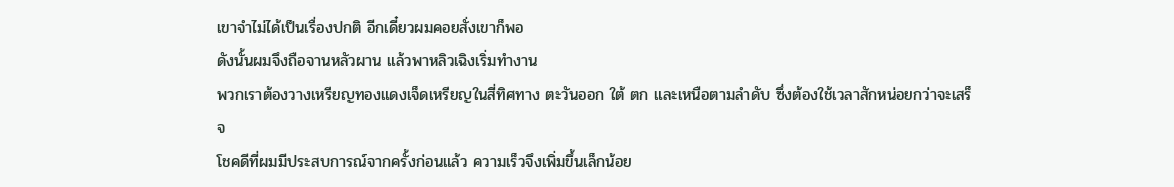เขาจำไม่ได้เป็นเรื่องปกติ อีกเดี๋ยวผมคอยสั่งเขาก็พอ
ดังนั้นผมจึงถือจานหลัวผาน แล้วพาหลิวเฉิงเริ่มทำงาน
พวกเราต้องวางเหรียญทองแดงเจ็ดเหรียญในสี่ทิศทาง ตะวันออก ใต้ ตก และเหนือตามลำดับ ซึ่งต้องใช้เวลาสักหน่อยกว่าจะเสร็จ
โชคดีที่ผมมีประสบการณ์จากครั้งก่อนแล้ว ความเร็วจึงเพิ่มขึ้นเล็กน้อย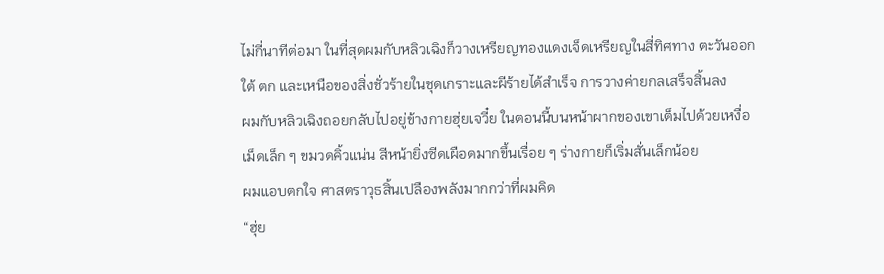ไม่กี่นาทีต่อมา ในที่สุดผมกับหลิวเฉิงก็วางเหรียญทองแดงเจ็ดเหรียญในสี่ทิศทาง ตะวันออก ใต้ ตก และเหนือของสิ่งชั่วร้ายในชุดเกราะและผีร้ายได้สำเร็จ การวางค่ายกลเสร็จสิ้นลง
ผมกับหลิวเฉิงถอยกลับไปอยู่ข้างกายฮุ่ยเจวี๋ย ในตอนนี้บนหน้าผากของเขาเต็มไปด้วยเหงื่อเม็ดเล็ก ๆ ขมวดคิ้วแน่น สีหน้ายิ่งซีดเผือดมากขึ้นเรื่อย ๆ ร่างกายก็เริ่มสั่นเล็กน้อย
ผมแอบตกใจ ศาสตราวุธสิ้นเปลืองพลังมากกว่าที่ผมคิด
“ฮุ่ย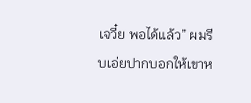เจวี๋ย พอได้แล้ว” ผมรีบเอ่ยปากบอกให้เขาห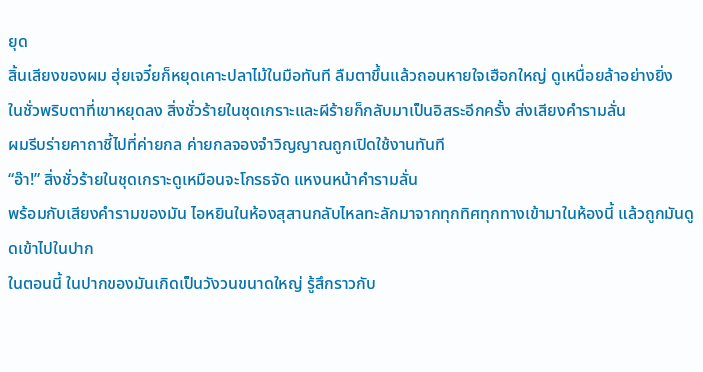ยุด
สิ้นเสียงของผม ฮุ่ยเจวี๋ยก็หยุดเคาะปลาไม้ในมือทันที ลืมตาขึ้นแล้วถอนหายใจเฮือกใหญ่ ดูเหนื่อยล้าอย่างยิ่ง
ในชั่วพริบตาที่เขาหยุดลง สิ่งชั่วร้ายในชุดเกราะและผีร้ายก็กลับมาเป็นอิสระอีกครั้ง ส่งเสียงคำรามลั่น
ผมรีบร่ายคาถาชี้ไปที่ค่ายกล ค่ายกลจองจำวิญญาณถูกเปิดใช้งานทันที
“อ๊า!” สิ่งชั่วร้ายในชุดเกราะดูเหมือนจะโกรธจัด แหงนหน้าคำรามลั่น
พร้อมกับเสียงคำรามของมัน ไอหยินในห้องสุสานกลับไหลทะลักมาจากทุกทิศทุกทางเข้ามาในห้องนี้ แล้วถูกมันดูดเข้าไปในปาก
ในตอนนี้ ในปากของมันเกิดเป็นวังวนขนาดใหญ่ รู้สึกราวกับ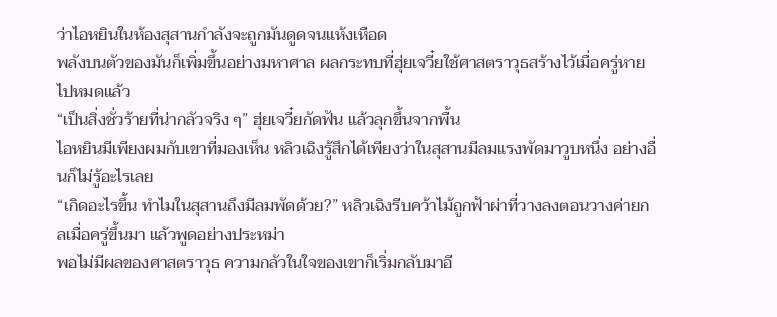ว่าไอหยินในห้องสุสานกำลังจะถูกมันดูดจนแห้งเหือด
พลังบนตัวของมันก็เพิ่มขึ้นอย่างมหาศาล ผลกระทบที่ฮุ่ยเจวี๋ยใช้ศาสตราวุธสร้างไว้เมื่อครู่หายไปหมดแล้ว
“เป็นสิ่งชั่วร้ายที่น่ากลัวจริง ๆ” ฮุ่ยเจวี๋ยกัดฟัน แล้วลุกขึ้นจากพื้น
ไอหยินมีเพียงผมกับเขาที่มองเห็น หลิวเฉิงรู้สึกได้เพียงว่าในสุสานมีลมแรงพัดมาวูบหนึ่ง อย่างอื่นก็ไม่รู้อะไรเลย
“เกิดอะไรขึ้น ทำไมในสุสานถึงมีลมพัดด้วย?” หลิวเฉิงรีบคว้าไม้ถูกฟ้าผ่าที่วางลงตอนวางค่ายกลเมื่อครู่ขึ้นมา แล้วพูดอย่างประหม่า
พอไม่มีผลของศาสตราวุธ ความกลัวในใจของเขาก็เริ่มกลับมาอี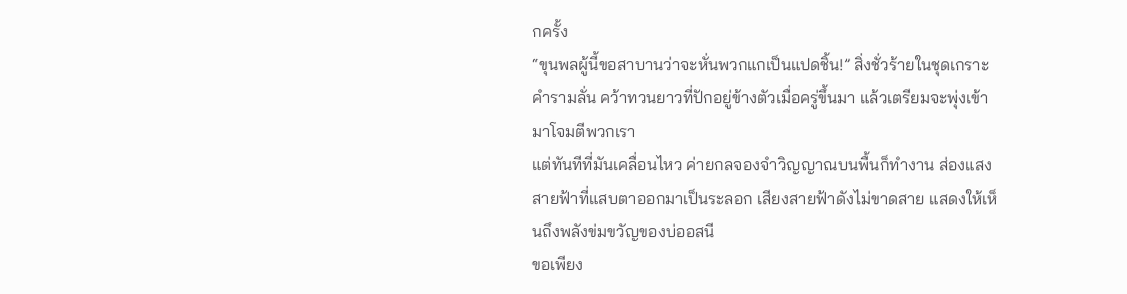กครั้ง
“ขุนพลผู้นี้ขอสาบานว่าจะหั่นพวกแกเป็นแปดชิ้น!” สิ่งชั่วร้ายในชุดเกราะคำรามลั่น คว้าทวนยาวที่ปักอยู่ข้างตัวเมื่อครู่ขึ้นมา แล้วเตรียมจะพุ่งเข้ามาโจมตีพวกเรา
แต่ทันทีที่มันเคลื่อนไหว ค่ายกลจองจำวิญญาณบนพื้นก็ทำงาน ส่องแสงสายฟ้าที่แสบตาออกมาเป็นระลอก เสียงสายฟ้าดังไม่ขาดสาย แสดงให้เห็นถึงพลังข่มขวัญของบ่ออสนี
ขอเพียง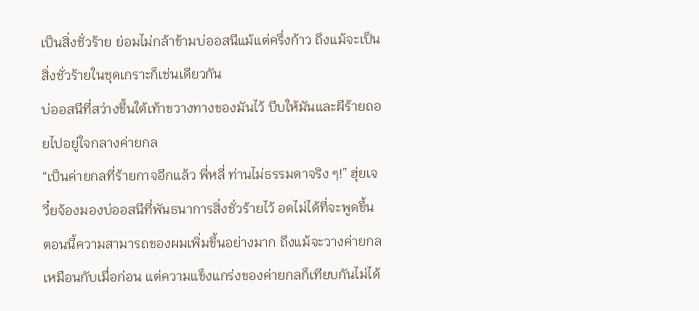เป็นสิ่งชั่วร้าย ย่อมไม่กล้าข้ามบ่ออสนีแม้แต่ครึ่งก้าว ถึงแม้จะเป็นสิ่งชั่วร้ายในชุดเกราะก็เช่นเดียวกัน
บ่ออสนีที่สว่างขึ้นใต้เท้าขวางทางของมันไว้ บีบให้มันและผีร้ายถอยไปอยู่ใจกลางค่ายกล
“เป็นค่ายกลที่ร้ายกาจอีกแล้ว พี่หลี่ ท่านไม่ธรรมดาจริง ๆ!” ฮุ่ยเจวี๋ยจ้องมองบ่ออสนีที่พันธนาการสิ่งชั่วร้ายไว้ อดไม่ได้ที่จะพูดขึ้น
ตอนนี้ความสามารถของผมเพิ่มขึ้นอย่างมาก ถึงแม้จะวางค่ายกลเหมือนกับเมื่อก่อน แต่ความแข็งแกร่งของค่ายกลก็เทียบกันไม่ได้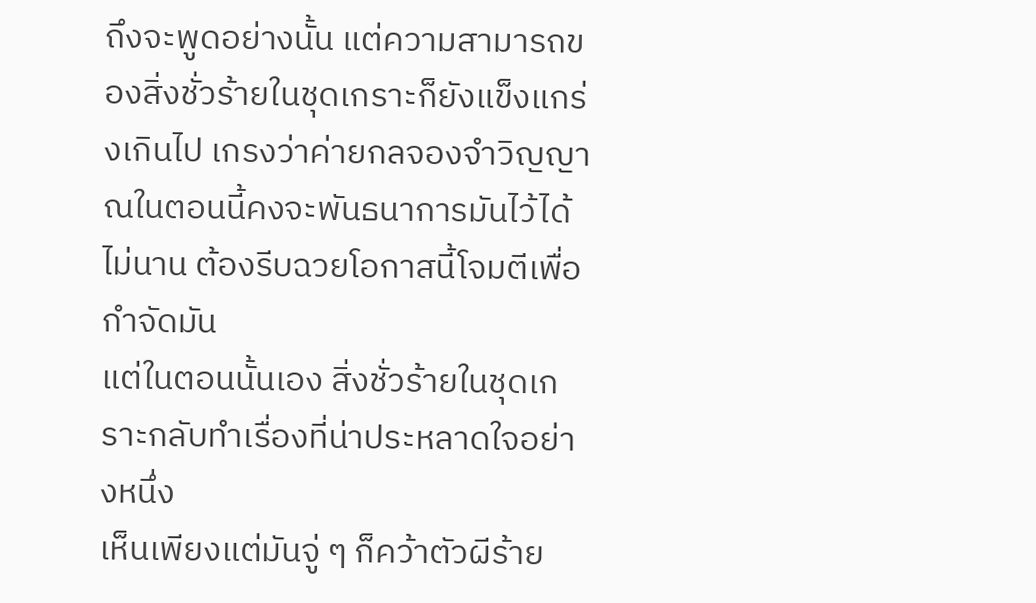ถึงจะพูดอย่างนั้น แต่ความสามารถของสิ่งชั่วร้ายในชุดเกราะก็ยังแข็งแกร่งเกินไป เกรงว่าค่ายกลจองจำวิญญาณในตอนนี้คงจะพันธนาการมันไว้ได้ไม่นาน ต้องรีบฉวยโอกาสนี้โจมตีเพื่อกำจัดมัน
แต่ในตอนนั้นเอง สิ่งชั่วร้ายในชุดเกราะกลับทำเรื่องที่น่าประหลาดใจอย่างหนึ่ง
เห็นเพียงแต่มันจู่ ๆ ก็คว้าตัวผีร้าย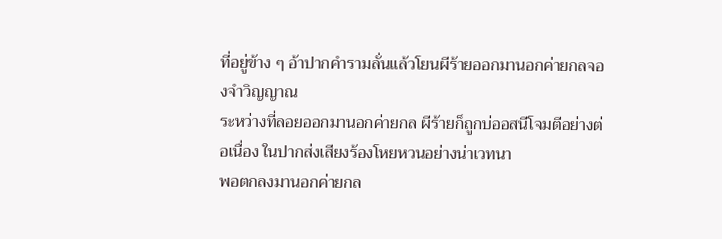ที่อยู่ข้าง ๆ อ้าปากคำรามลั่นแล้วโยนผีร้ายออกมานอกค่ายกลจองจำวิญญาณ
ระหว่างที่ลอยออกมานอกค่ายกล ผีร้ายก็ถูกบ่ออสนีโจมตีอย่างต่อเนื่อง ในปากส่งเสียงร้องโหยหวนอย่างน่าเวทนา
พอตกลงมานอกค่ายกล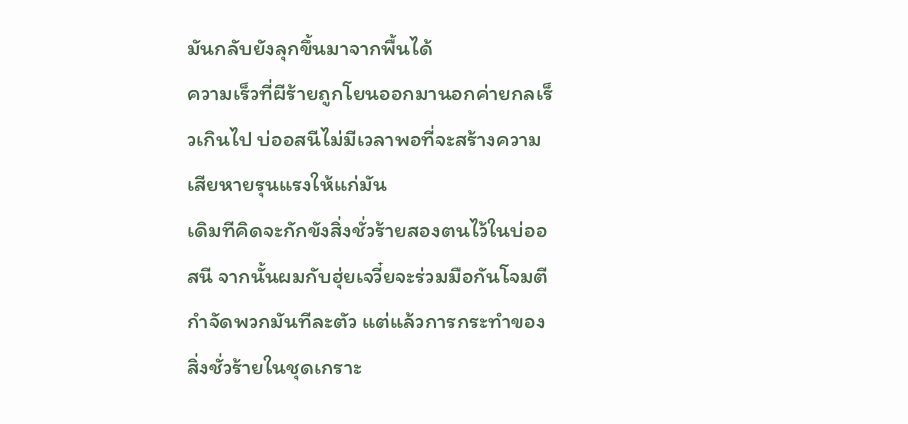มันกลับยังลุกขึ้นมาจากพื้นได้
ความเร็วที่ผีร้ายถูกโยนออกมานอกค่ายกลเร็วเกินไป บ่ออสนีไม่มีเวลาพอที่จะสร้างความเสียหายรุนแรงให้แก่มัน
เดิมทีคิดจะกักขังสิ่งชั่วร้ายสองตนไว้ในบ่ออสนี จากนั้นผมกับฮุ่ยเจวี๋ยจะร่วมมือกันโจมตี กำจัดพวกมันทีละตัว แต่แล้วการกระทำของสิ่งชั่วร้ายในชุดเกราะ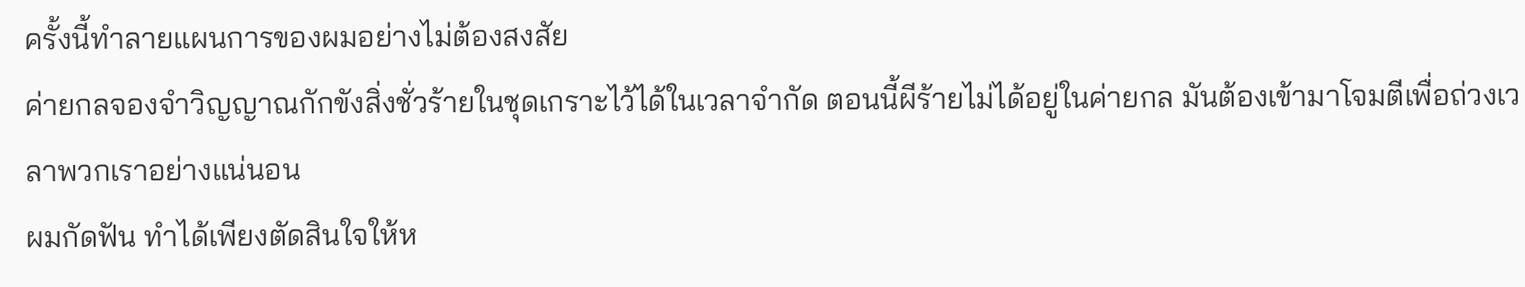ครั้งนี้ทำลายแผนการของผมอย่างไม่ต้องสงสัย
ค่ายกลจองจำวิญญาณกักขังสิ่งชั่วร้ายในชุดเกราะไว้ได้ในเวลาจำกัด ตอนนี้ผีร้ายไม่ได้อยู่ในค่ายกล มันต้องเข้ามาโจมตีเพื่อถ่วงเวลาพวกเราอย่างแน่นอน
ผมกัดฟัน ทำได้เพียงตัดสินใจให้ห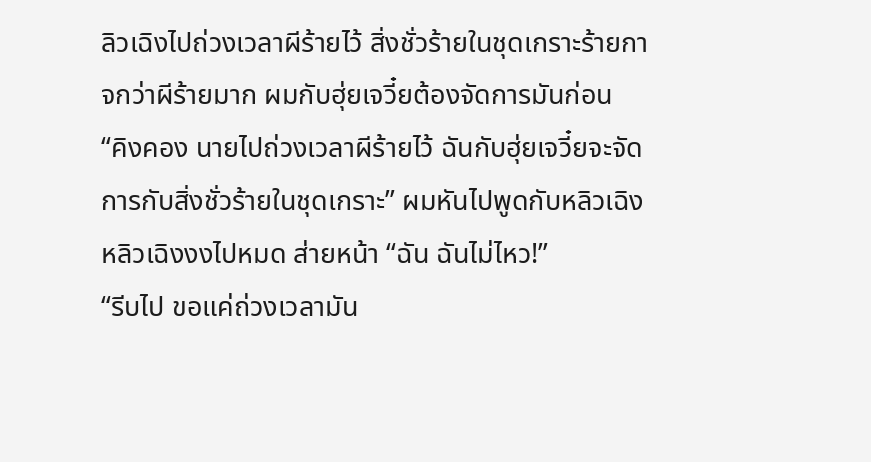ลิวเฉิงไปถ่วงเวลาผีร้ายไว้ สิ่งชั่วร้ายในชุดเกราะร้ายกาจกว่าผีร้ายมาก ผมกับฮุ่ยเจวี๋ยต้องจัดการมันก่อน
“คิงคอง นายไปถ่วงเวลาผีร้ายไว้ ฉันกับฮุ่ยเจวี๋ยจะจัดการกับสิ่งชั่วร้ายในชุดเกราะ” ผมหันไปพูดกับหลิวเฉิง
หลิวเฉิงงงไปหมด ส่ายหน้า “ฉัน ฉันไม่ไหว!”
“รีบไป ขอแค่ถ่วงเวลามัน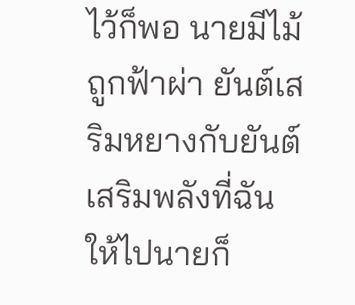ไว้ก็พอ นายมีไม้ถูกฟ้าผ่า ยันต์เสริมหยางกับยันต์เสริมพลังที่ฉันให้ไปนายก็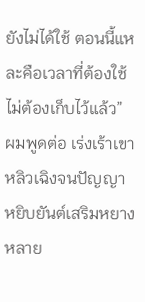ยังไม่ได้ใช้ ตอนนี้แหละคือเวลาที่ต้องใช้ ไม่ต้องเก็บไว้แล้ว” ผมพูดต่อ เร่งเร้าเขา
หลิวเฉิงจนปัญญา หยิบยันต์เสริมหยางหลาย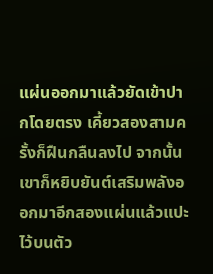แผ่นออกมาแล้วยัดเข้าปากโดยตรง เคี้ยวสองสามครั้งก็ฝืนกลืนลงไป จากนั้นเขาก็หยิบยันต์เสริมพลังออกมาอีกสองแผ่นแล้วแปะไว้บนตัว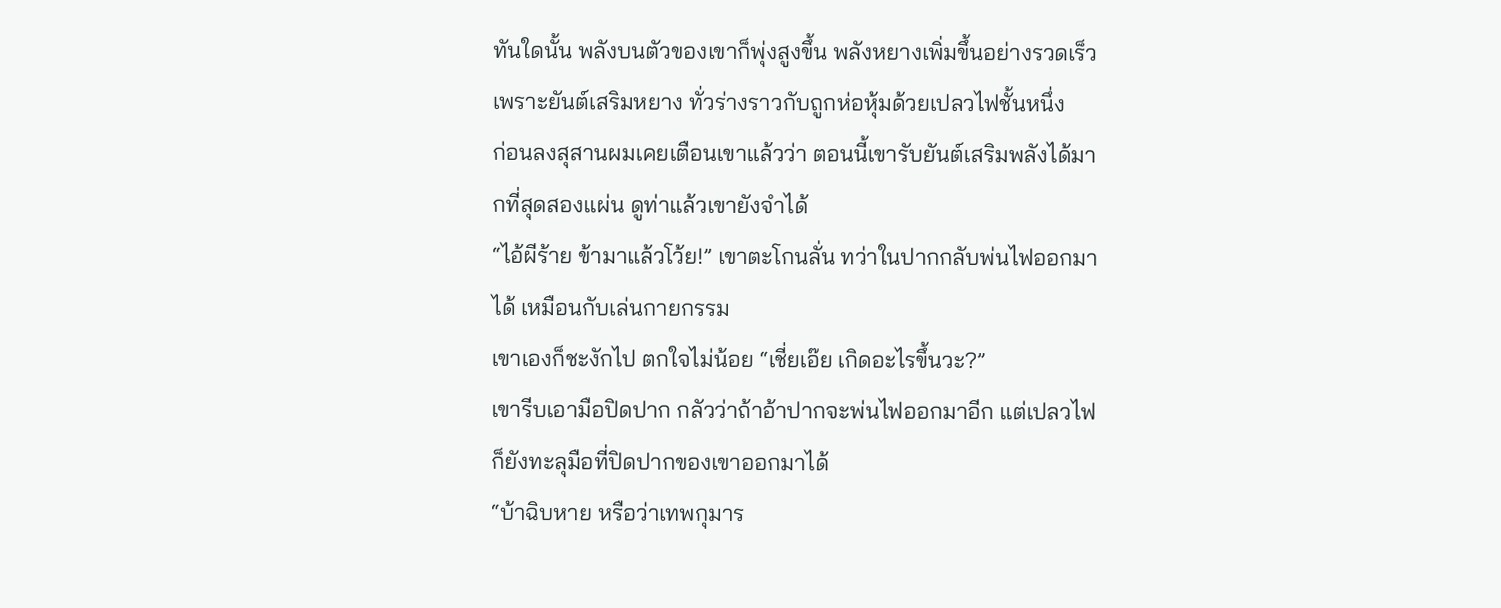ทันใดนั้น พลังบนตัวของเขาก็พุ่งสูงขึ้น พลังหยางเพิ่มขึ้นอย่างรวดเร็วเพราะยันต์เสริมหยาง ทั่วร่างราวกับถูกห่อหุ้มด้วยเปลวไฟชั้นหนึ่ง
ก่อนลงสุสานผมเคยเตือนเขาแล้วว่า ตอนนี้เขารับยันต์เสริมพลังได้มากที่สุดสองแผ่น ดูท่าแล้วเขายังจำได้
“ไอ้ผีร้าย ข้ามาแล้วโว้ย!” เขาตะโกนลั่น ทว่าในปากกลับพ่นไฟออกมาได้ เหมือนกับเล่นกายกรรม
เขาเองก็ชะงักไป ตกใจไม่น้อย “เชี่ยเอ๊ย เกิดอะไรขึ้นวะ?”
เขารีบเอามือปิดปาก กลัวว่าถ้าอ้าปากจะพ่นไฟออกมาอีก แต่เปลวไฟก็ยังทะลุมือที่ปิดปากของเขาออกมาได้
“บ้าฉิบหาย หรือว่าเทพกุมาร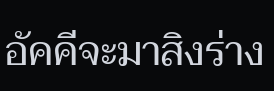อัคคีจะมาสิงร่าง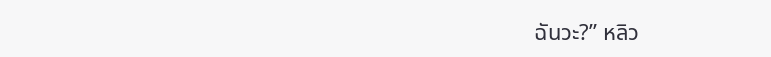ฉันวะ?” หลิว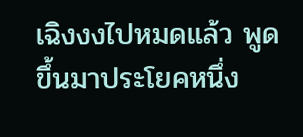เฉิงงงไปหมดแล้ว พูดขึ้นมาประโยคหนึ่ง